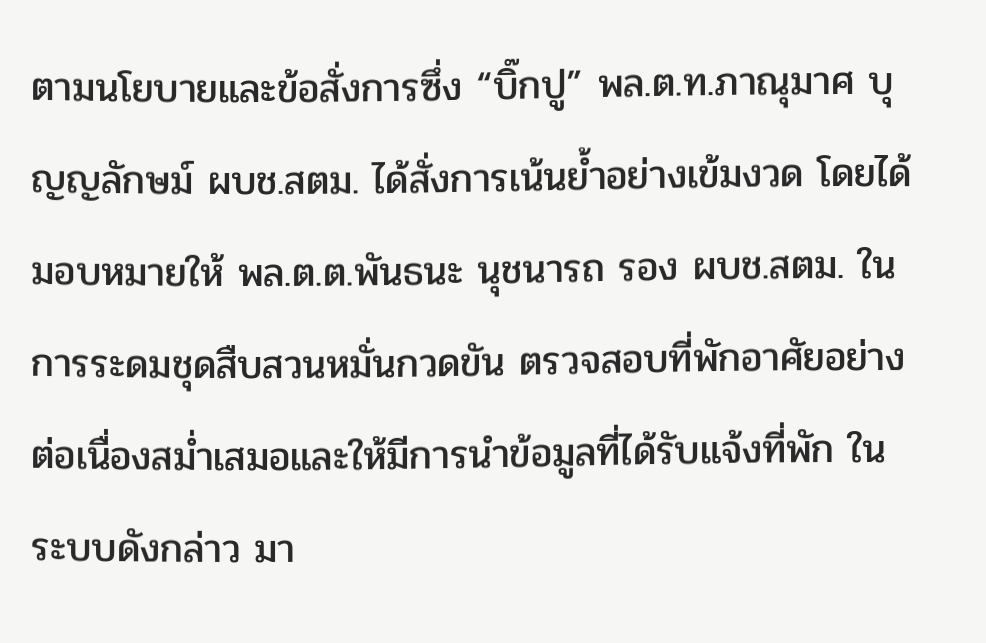ตามนโยบายและข้อสั่งการซึ่ง “บิ๊กปู” พล.ต.ท.ภาณุมาศ บุญญลักษม์ ผบช.สตม. ได้สั่งการเน้นย้ำอย่างเข้มงวด โดยได้มอบหมายให้ พล.ต.ต.พันธนะ นุชนารถ รอง ผบช.สตม. ในการระดมชุดสืบสวนหมั่นกวดขัน ตรวจสอบที่พักอาศัยอย่างต่อเนื่องสม่ำเสมอและให้มีการนำข้อมูลที่ได้รับแจ้งที่พัก ในระบบดังกล่าว มา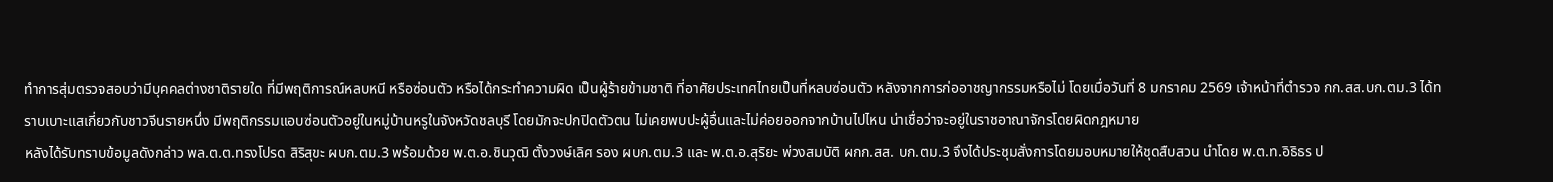ทำการสุ่มตรวจสอบว่ามีบุคคลต่างชาติรายใด ที่มีพฤติการณ์หลบหนี หรือซ่อนตัว หรือได้กระทำความผิด เป็นผู้ร้ายข้ามชาติ ที่อาศัยประเทศไทยเป็นที่หลบซ่อนตัว หลังจากการก่ออาชญากรรมหรือไม่ โดยเมื่อวันที่ 8 มกราคม 2569 เจ้าหน้าที่ตำรวจ กก.สส.บก.ตม.3 ได้ทราบเบาะแสเกี่ยวกับชาวจีนรายหนึ่ง มีพฤติกรรมแอบซ่อนตัวอยู่ในหมู่บ้านหรูในจังหวัดชลบุรี โดยมักจะปกปิดตัวตน ไม่เคยพบปะผู้อื่นและไม่ค่อยออกจากบ้านไปไหน น่าเชื่อว่าจะอยู่ในราชอาณาจักรโดยผิดกฎหมาย
หลังได้รับทราบข้อมูลดังกล่าว พล.ต.ต.ทรงโปรด สิริสุขะ ผบก.ตม.3 พร้อมด้วย พ.ต.อ.ชินวุฒิ ตั้งวงษ์เลิศ รอง ผบก.ตม.3 และ พ.ต.อ.สุริยะ พ่วงสมบัติ ผกก.สส. บก.ตม.3 จึงได้ประชุมสั่งการโดยมอบหมายให้ชุดสืบสวน นำโดย พ.ต.ท.อิธิธร ป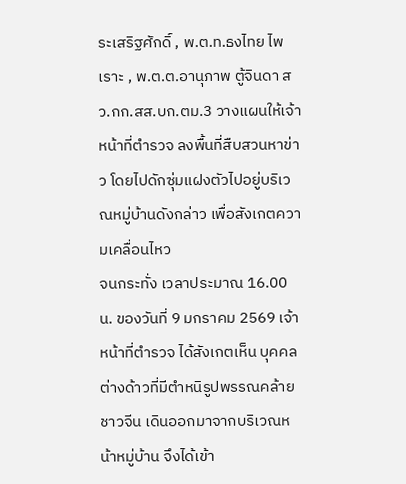ระเสริฐศักดิ์ , พ.ต.ท.ธงไทย ไพเราะ , พ.ต.ต.อานุภาพ ตู้จินดา สว.กก.สส.บก.ตม.3 วางแผนให้เจ้าหน้าที่ตำรวจ ลงพื้นที่สืบสวนหาข่าว โดยไปดักซุ่มแฝงตัวไปอยู่บริเวณหมู่บ้านดังกล่าว เพื่อสังเกตความเคลื่อนไหว
จนกระทั่ง เวลาประมาณ 16.00 น. ของวันที่ 9 มกราคม 2569 เจ้าหน้าที่ตำรวจ ได้สังเกตเห็น บุคคลต่างด้าวที่มีตำหนิรูปพรรณคล้ายชาวจีน เดินออกมาจากบริเวณหน้าหมู่บ้าน จึงได้เข้า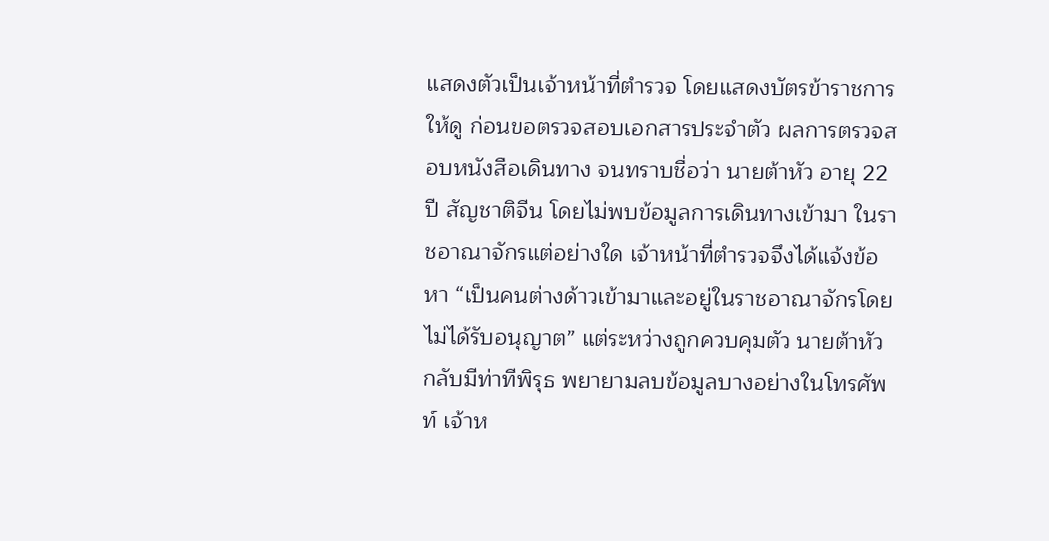แสดงตัวเป็นเจ้าหน้าที่ตำรวจ โดยแสดงบัตรข้าราชการให้ดู ก่อนขอตรวจสอบเอกสารประจำตัว ผลการตรวจสอบหนังสือเดินทาง จนทราบชื่อว่า นายต้าหัว อายุ 22 ปี สัญชาติจีน โดยไม่พบข้อมูลการเดินทางเข้ามา ในราชอาณาจักรแต่อย่างใด เจ้าหน้าที่ตำรวจจึงได้แจ้งข้อหา “เป็นคนต่างด้าวเข้ามาและอยู่ในราชอาณาจักรโดยไม่ได้รับอนุญาต” แต่ระหว่างถูกควบคุมตัว นายต้าหัว กลับมีท่าทีพิรุธ พยายามลบข้อมูลบางอย่างในโทรศัพท์ เจ้าห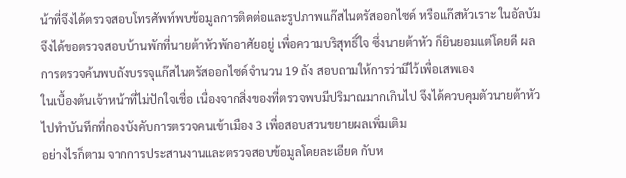น้าที่จึงได้ตรวจสอบโทรศัพท์พบข้อมูลการติดต่อและรูปภาพแก๊สไนตรัสออกไซด์ หรือแก๊สหัวเราะ ในอัลบัม จึงได้ขอตรวจสอบบ้านพักที่นายต้าหัวพักอาศัยอยู่ เพื่อความบริสุทธิ์ใจ ซึ่งนายต้าหัว ก็ยินยอมแต่โดยดี ผลการตรวจค้นพบถังบรรจุแก๊สไนตรัสออกไซด์จำนวน 19 ถัง สอบถามให้การว่ามีไว้เพื่อเสพเอง
ในเบื้องต้นเจ้าหน้าที่ไม่ปักใจเชื่อ เนื่องจากสิ่งของที่ตรวจพบมีปริมาณมากเกินไป จึงได้ควบคุมตัวนายต้าหัว ไปทำบันทึกที่กองบังคับการตรวจคนเข้าเมือง 3 เพื่อสอบสวนขยายผลเพิ่มเติม
อย่างไรก็ตาม จากการประสานงานและตรวจสอบข้อมูลโดยละเอียด กับห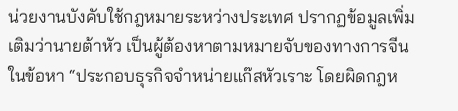น่วยงานบังคับใช้กฎหมายระหว่างประเทศ ปรากฏข้อมูลเพิ่มเติมว่านายต้าหัว เป็นผู้ต้องหาตามหมายจับของทางการจีน ในข้อหา “ประกอบธุรกิจจำหน่ายแก๊สหัวเราะ โดยผิดกฎห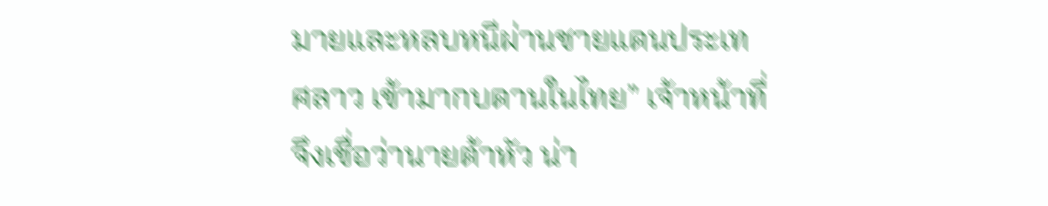มายและหลบหนีผ่านชายแดนประเทศลาว เข้ามากบดานในไทย” เจ้าหน้าที่จึงเชื่อว่านายต้าหัว น่า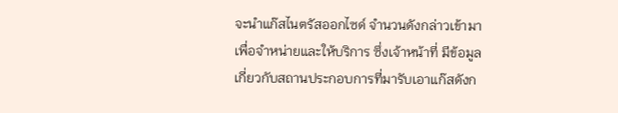จะนำแก๊สไนตรัสออกไซด์ จำนวนดังกล่าวเข้ามาเพื่อจำหน่ายและให้บริการ ซึ่งเจ้าหน้าที่ มีข้อมูลเกี่ยวกับสถานประกอบการที่มารับเอาแก๊สดังก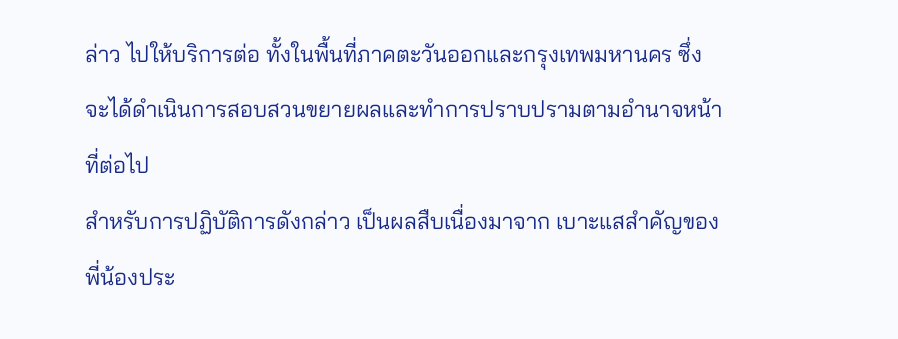ล่าว ไปให้บริการต่อ ทั้งในพื้นที่ภาคตะวันออกและกรุงเทพมหานคร ซึ่งจะได้ดำเนินการสอบสวนขยายผลและทำการปราบปรามตามอำนาจหน้าที่ต่อไป
สำหรับการปฏิบัติการดังกล่าว เป็นผลสืบเนื่องมาจาก เบาะแสสำคัญของพี่น้องประ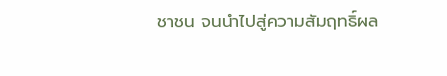ชาชน จนนำไปสู่ความสัมฤทธิ์ผล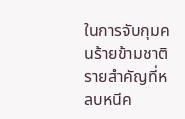ในการจับกุมคนร้ายข้ามชาติรายสำคัญที่หลบหนีค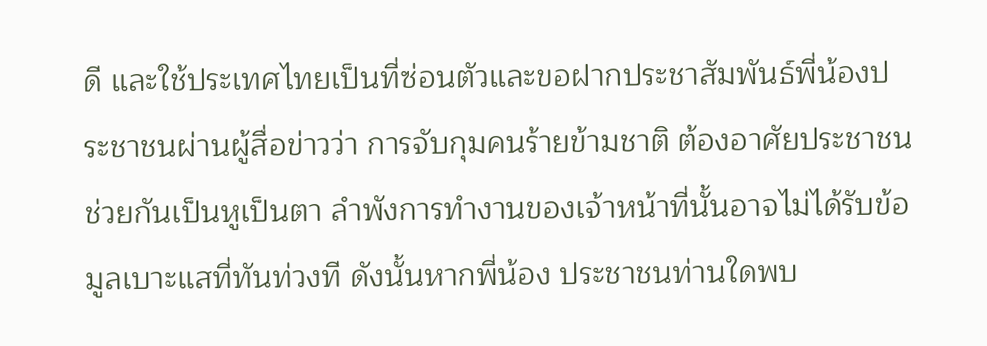ดี และใช้ประเทศไทยเป็นที่ซ่อนตัวและขอฝากประชาสัมพันธ์พี่น้องประชาชนผ่านผู้สื่อข่าวว่า การจับกุมคนร้ายข้ามชาติ ต้องอาศัยประชาชนช่วยกันเป็นหูเป็นตา ลำพังการทำงานของเจ้าหน้าที่นั้นอาจไม่ได้รับข้อมูลเบาะแสที่ทันท่วงที ดังนั้นหากพี่น้อง ประชาชนท่านใดพบ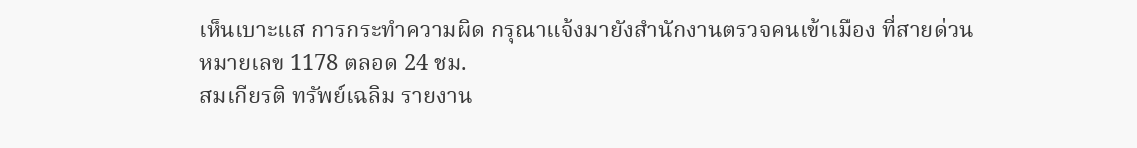เห็นเบาะแส การกระทำความผิด กรุณาแจ้งมายังสำนักงานตรวจคนเข้าเมือง ที่สายด่วนหมายเลข 1178 ตลอด 24 ชม.
สมเกียรติ ทรัพย์เฉลิม รายงาน